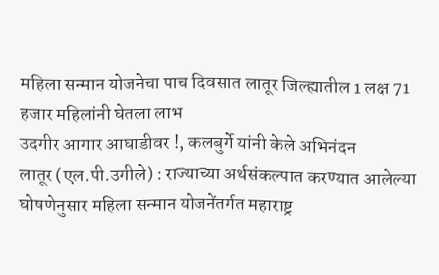महिला सन्मान योजनेचा पाच दिवसात लातूर जिल्ह्यातील 1 लक्ष 71 हजार महिलांनी घेतला लाभ
उदगीर आगार आघाडीवर !, कलबुर्गे यांनी केले अभिनंदन
लातूर (एल.पी.उगीले) : राज्याच्या अर्थसंकल्पात करण्यात आलेल्या घोषणेनुसार महिला सन्मान योजनेंतर्गत महाराष्ट्र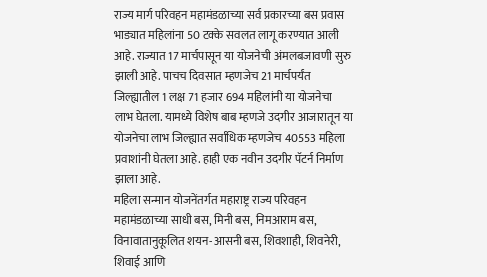राज्य मार्ग परिवहन महामंडळाच्या सर्व प्रकारच्या बस प्रवास भाड्यात महिलांना 50 टक्के सवलत लागू करण्यात आली आहे. राज्यात 17 मार्चपासून या योजनेची अंमलबजावणी सुरु झाली आहे. पाचच दिवसात म्हणजेच 21 मार्चपर्यंत जिल्ह्यातील 1 लक्ष 71 हजार 694 महिलांनी या योजनेचा लाभ घेतला. यामध्ये विशेष बाब म्हणजे उदगीर आजारातून या योजनेचा लाभ जिल्ह्यात सर्वाधिक म्हणजेच 40553 महिला प्रवाशांनी घेतला आहे. हाही एक नवीन उदगीर पॅटर्न निर्माण झाला आहे.
महिला सन्मान योजनेंतर्गत महाराष्ट्र राज्य परिवहन महामंडळाच्या साधी बस, मिनी बस, निमआराम बस, विनावातानुकूलित शयन-आसनी बस, शिवशाही, शिवनेरी, शिवाई आणि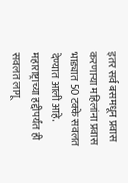इतर सर्व बसमधून प्रवास करणाऱ्या महिलांना प्रवास भाड्यात 50 टक्के सवलत देण्यात आली आहे. महाराष्ट्राच्या हद्दीपर्यंत ही सवलत लागू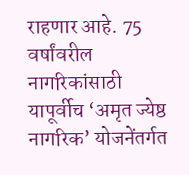राहणार आहे. 75 वर्षांवरील नागरिकांसाठी यापूर्वीच ‘अमृत ज्येष्ठ नागरिक’ योजनेंतर्गत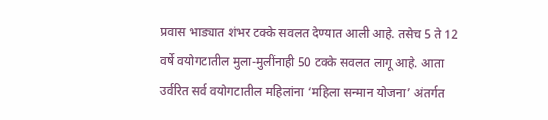प्रवास भाड्यात शंभर टक्के सवलत देण्यात आली आहे. तसेच 5 ते 12 वर्षे वयोगटातील मुला-मुलींनाही 50 टक्के सवलत लागू आहे. आता उर्वरित सर्व वयोगटातील महिलांना ‘महिला सन्मान योजना’ अंतर्गत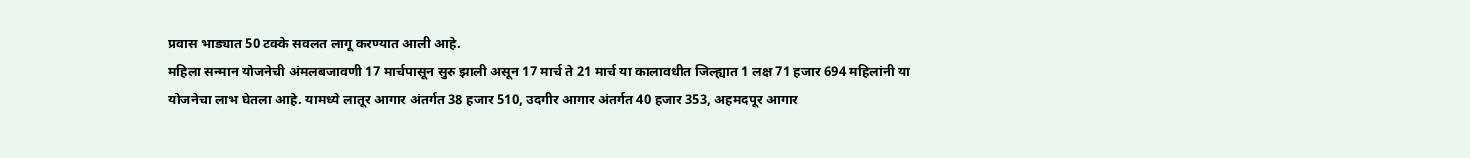प्रवास भाड्यात 50 टक्के सवलत लागू करण्यात आली आहे.
महिला सन्मान योजनेची अंमलबजावणी 17 मार्चपासून सुरु झाली असून 17 मार्च ते 21 मार्च या कालावधीत जिल्ह्यात 1 लक्ष 71 हजार 694 महिलांनी या योजनेचा लाभ घेतला आहे. यामध्ये लातूर आगार अंतर्गत 38 हजार 510, उदगीर आगार अंतर्गत 40 हजार 353, अहमदपूर आगार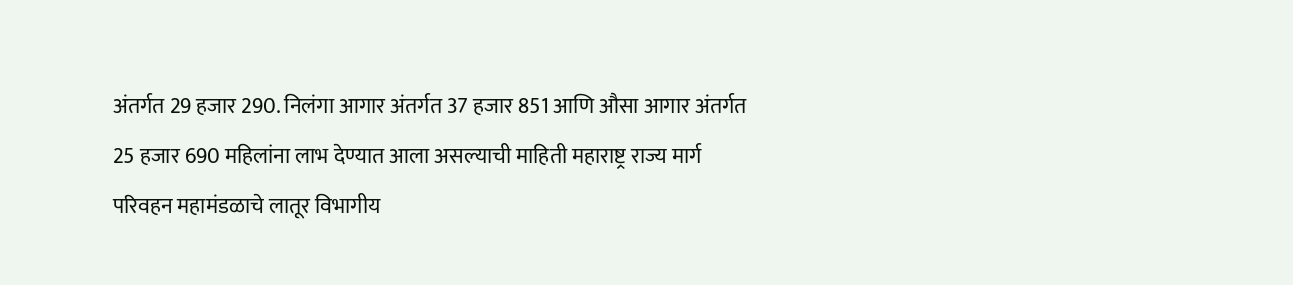अंतर्गत 29 हजार 290. निलंगा आगार अंतर्गत 37 हजार 851 आणि औसा आगार अंतर्गत 25 हजार 690 महिलांना लाभ देण्यात आला असल्याची माहिती महाराष्ट्र राज्य मार्ग परिवहन महामंडळाचे लातूर विभागीय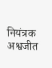नियंत्रक अश्वजीत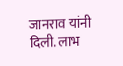जानराव यांनी दिली. लाभ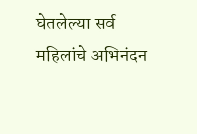घेतलेल्या सर्व महिलांचे अभिनंदन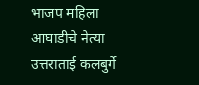भाजप महिला आघाडीचे नेत्या उत्तराताई कलबुर्गे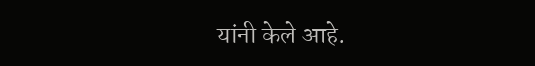यांनी केले आहे.